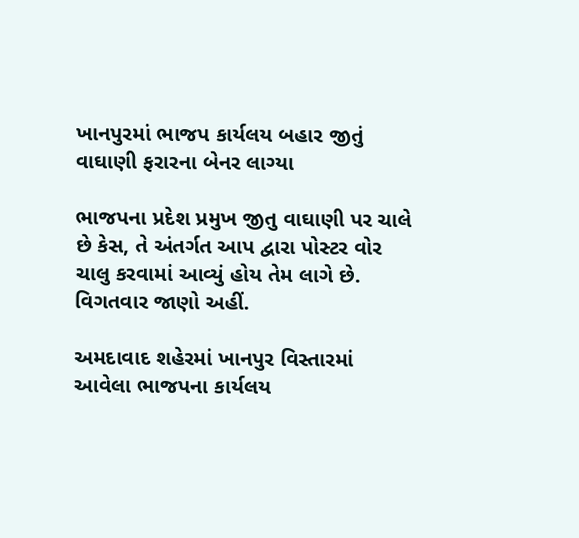ખાનપુરમાં ભાજપ કાર્યલય બહાર જીતું વાઘાણી ફરારના બેનર લાગ્યા

ભાજપના પ્રદેશ પ્રમુખ જીતુ વાઘાણી પર ચાલે છે કેસ, તે અંતર્ગત આપ દ્વારા પોસ્ટર વોર ચાલુ કરવામાં આવ્યું હોય તેમ લાગે છે. વિગતવાર જાણો અહીં.

અમદાવાદ શહેરમાં ખાનપુર વિસ્તારમાં આવેલા ભાજપના કાર્યલય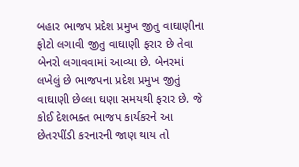બહાર ભાજપ પ્રદેશ પ્રમુખ જીતુ વાઘાણીના ફોટો લગાવી જીતુ વાઘાણી ફરાર છે તેવા બેનરો લગાવવામાં આવ્યા છે. બેનરમાં લખેલું છે ભાજપના પ્રદેશ પ્રમુખ જીતું વાઘાણી છેલ્લા ઘણા સમયથી ફરાર છે. જે કોઈ દેશભક્ત ભાજપ કાર્યકરને આ છેતરપીંડી કરનારની જાણ થાય તો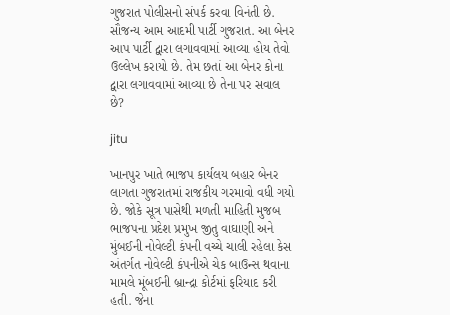ગુજરાત પોલીસનો સંપર્ક કરવા વિનંતી છે. સૌજન્ય આમ આદમી પાર્ટી ગુજરાત. આ બેનર આપ પાર્ટી દ્વારા લગાવવામાં આવ્યા હોય તેવો ઉલ્લેખ કરાયો છે. તેમ છતાં આ બેનર કોના દ્વારા લગાવવામાં આવ્યા છે તેના પર સવાલ છે?

jitu

ખાનપુર ખાતે ભાજપ કાર્યલય બહાર બેનર લાગતા ગુજરાતમાં રાજકીય ગરમાવો વધી ગયો છે. જોકે સૂત્ર પાસેથી મળતી માહિતી મુજબ ભાજપના પ્રદેશ પ્રમુખ જીતુ વાઘાણી અને મુંબઈની નોવેલ્ટી કંપની વચ્ચે ચાલી રહેલા કેસ અંતર્ગત નોવેલ્ટી કંપનીએ ચેક બાઉન્સ થવાના મામલે મૂંબઈની બ્રાન્દ્રા કોર્ટમાં ફરિયાદ કરી હતી. જેના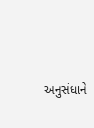અનુસંધાને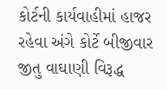કોર્ટની કાર્યવાહીમાં હાજર રહેવા અંગે કોર્ટે બીજીવાર જીતુ વાઘાણી વિરૂદ્ધ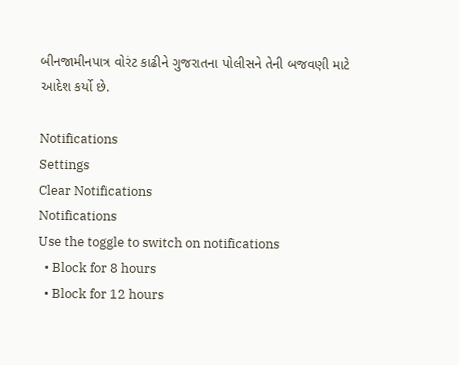બીનજામીનપાત્ર વોરંટ કાઢીને ગુજરાતના પોલીસને તેની બજવણી માટે આદેશ કર્યો છે.

Notifications
Settings
Clear Notifications
Notifications
Use the toggle to switch on notifications
  • Block for 8 hours
  • Block for 12 hours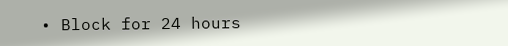• Block for 24 hours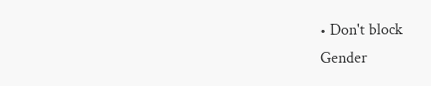• Don't block
Gender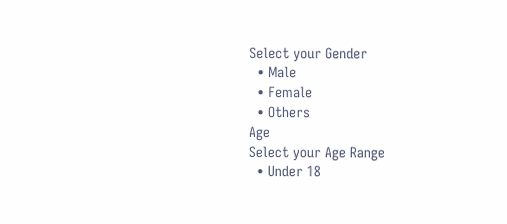Select your Gender
  • Male
  • Female
  • Others
Age
Select your Age Range
  • Under 18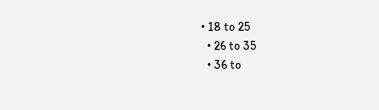• 18 to 25
  • 26 to 35
  • 36 to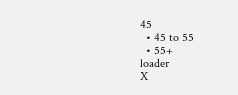45
  • 45 to 55
  • 55+
loader
X